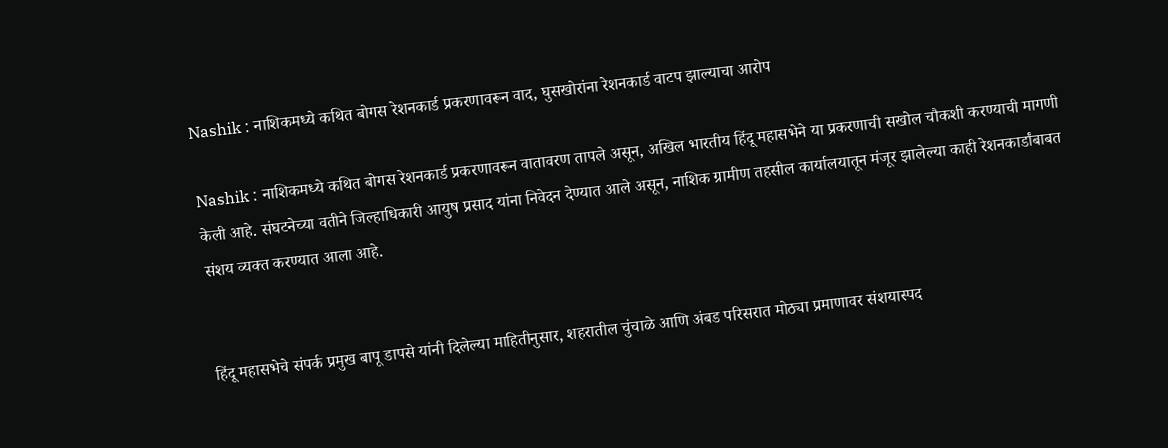Nashik : नाशिकमध्ये कथित बोगस रेशनकार्ड प्रकरणावरून वाद, घुसखोरांना रेशनकार्ड वाटप झाल्याचा आरोप

Nashik : नाशिकमध्ये कथित बोगस रेशनकार्ड प्रकरणावरून वातावरण तापले असून, अखिल भारतीय हिंदू महासभेने या प्रकरणाची सखोल चौकशी करण्याची मागणी केली आहे. संघटनेच्या वतीने जिल्हाधिकारी आयुष प्रसाद यांना निवेदन देण्यात आले असून, नाशिक ग्रामीण तहसील कार्यालयातून मंजूर झालेल्या काही रेशनकार्डांबाबत संशय व्यक्त करण्यात आला आहे.


हिंदू महासभेचे संपर्क प्रमुख बापू डापसे यांनी दिलेल्या माहितीनुसार, शहरातील चुंचाळे आणि अंबड परिसरात मोठ्या प्रमाणावर संशयास्पद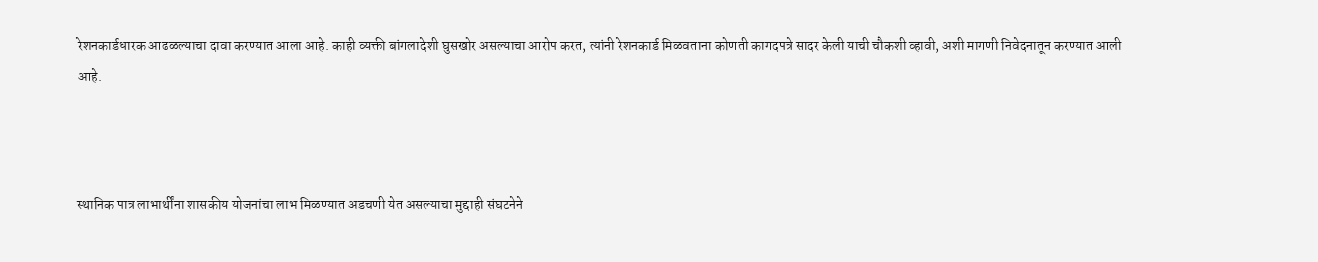रेशनकार्डधारक आढळल्याचा दावा करण्यात आला आहे. काही व्यक्ती बांगलादेशी घुसखोर असल्याचा आरोप करत, त्यांनी रेशनकार्ड मिळवताना कोणती कागदपत्रे सादर केली याची चौकशी व्हावी, अशी मागणी निवेदनातून करण्यात आली आहे.



स्थानिक पात्र लाभार्थींना शासकीय योजनांचा लाभ मिळण्यात अडचणी येत असल्याचा मुद्दाही संघटनेने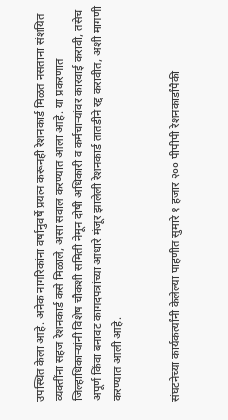उपस्थित केला आहे. अनेक नागरिकांना वर्षानुवर्षे प्रयत्न करूनही रेशनकार्ड मिळत नसताना संशयित व्यक्तींना सहज रेशनकार्ड कसे मिळाले, असा सवाल करण्यात आला आहे. या प्रकरणात जिल्हाधिकाऱ्यांनी विशेष चौकशी समिती नेमून दोषी अधिकारी व कर्मचाऱ्यांवर कारवाई करावी, तसेच अपूर्ण किंवा बनावट कागदपत्रांच्या आधारे मंजूर झालेली रेशनकार्ड तातडीने रद्द करावीत, अशी मागणी करण्यात आली आहे.


संघटनेच्या कार्यकर्त्यांनी केलेल्या पाहणीत सुमारे १ हजार २०० पीपीपी रेशनकार्डांपैकी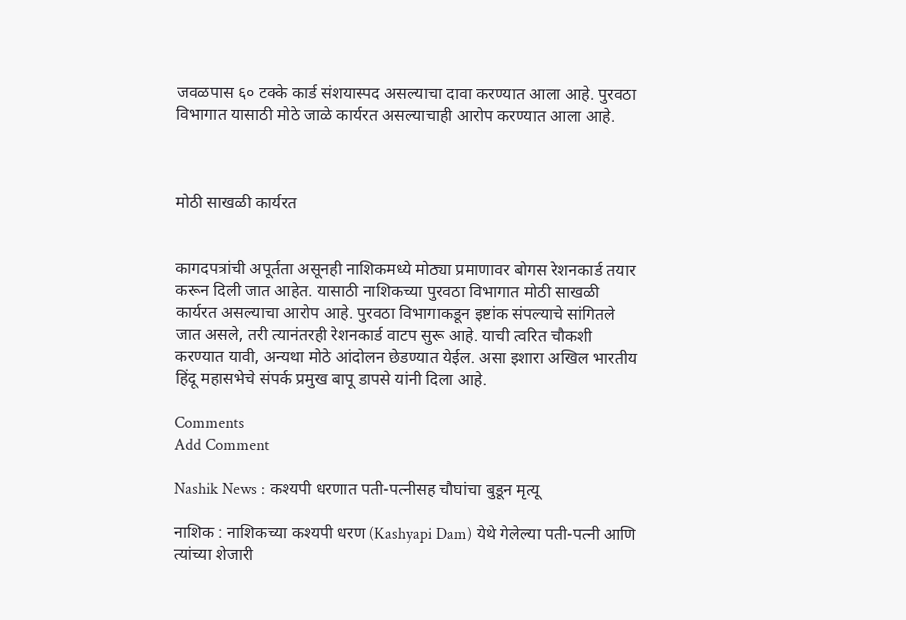जवळपास ६० टक्के कार्ड संशयास्पद असल्याचा दावा करण्यात आला आहे. पुरवठा विभागात यासाठी मोठे जाळे कार्यरत असल्याचाही आरोप करण्यात आला आहे.



मोठी साखळी कार्यरत


कागदपत्रांची अपूर्तता असूनही नाशिकमध्ये मोठ्या प्रमाणावर बोगस रेशनकार्ड तयार करून दिली जात आहेत. यासाठी नाशिकच्या पुरवठा विभागात मोठी साखळी कार्यरत असल्याचा आरोप आहे. पुरवठा विभागाकडून इष्टांक संपल्याचे सांगितले जात असले, तरी त्यानंतरही रेशनकार्ड वाटप सुरू आहे. याची त्वरित चौकशी करण्यात यावी, अन्यथा मोठे आंदोलन छेडण्यात येईल. असा इशारा अखिल भारतीय हिंदू महासभेचे संपर्क प्रमुख बापू डापसे यांनी दिला आहे.

Comments
Add Comment

Nashik News : कश्यपी धरणात पती-पत्नीसह चौघांचा बुडून मृत्यू

नाशिक : नाशिकच्या कश्यपी धरण (Kashyapi Dam) येथे गेलेल्या पती-पत्नी आणि त्यांच्या शेजारी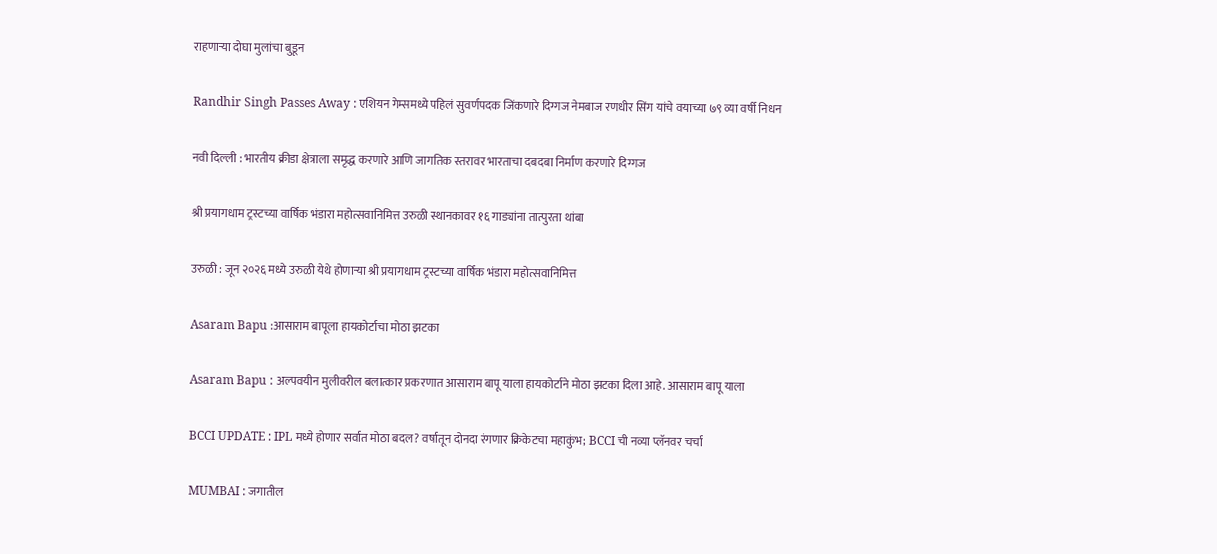राहणाऱ्या दोघा मुलांचा बुडून

Randhir Singh Passes Away : एशियन गेम्समध्ये पहिलं सुवर्णपदक जिंकणारे दिग्गज नेमबाज रणधीर सिंग यांचे वयाच्या ७९ व्या वर्षी निधन

नवी दिल्ली : भारतीय क्रीडा क्षेत्राला समृद्ध करणारे आणि जागतिक स्तरावर भारताचा दबदबा निर्माण करणारे दिग्गज

श्री प्रयागधाम ट्रस्टच्या वार्षिक भंडारा महोत्सवानिमित्त उरुळी स्थानकावर १६ गाड्यांना तात्पुरता थांबा

उरुळी : जून २०२६ मध्ये उरुळी येथे होणाऱ्या श्री प्रयागधाम ट्रस्टच्या वार्षिक भंडारा महोत्सवानिमित्त

Asaram Bapu :आसाराम बापूला हायकोर्टाचा मोठा झटका

Asaram Bapu : अल्पवयीन मुलीवरील बलात्कार प्रकरणात आसाराम बापू याला हायकोर्टाने मोठा झटका दिला आहे. आसाराम बापू याला

BCCI UPDATE : IPL मध्ये होणार सर्वात मोठा बदल? वर्षातून दोनदा रंगणार क्रिकेटचा महाकुंभ; BCCI ची नव्या प्लॅनवर चर्चा

MUMBAI : जगातील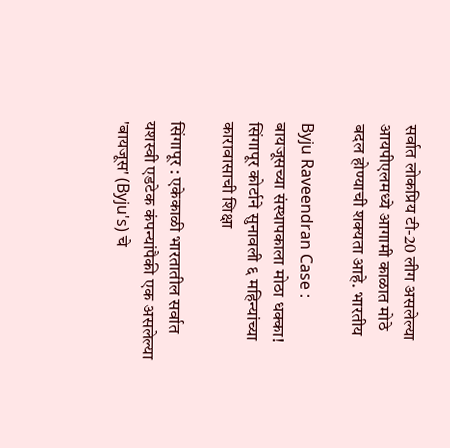सर्वात लोकप्रिय टी-20 लीग असलेल्या आयपीएलमध्ये आगामी काळात मोठे बदल होण्याची शक्यता आहे. भारतीय

Byju Raveendran Case : बायजूसच्या संस्थापकाला मोठा धक्का! सिंगापूर कोर्टाने सुनावली ६ महिन्यांच्या कारावासाची शिक्षा

सिंगापूर : एकेकाळी भारतातील सर्वात यशस्वी एडटेक कंपन्यांपैकी एक असलेल्या 'बायजूस' (Byju's) चे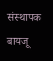संस्थापक बायजू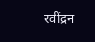रवींद्रन